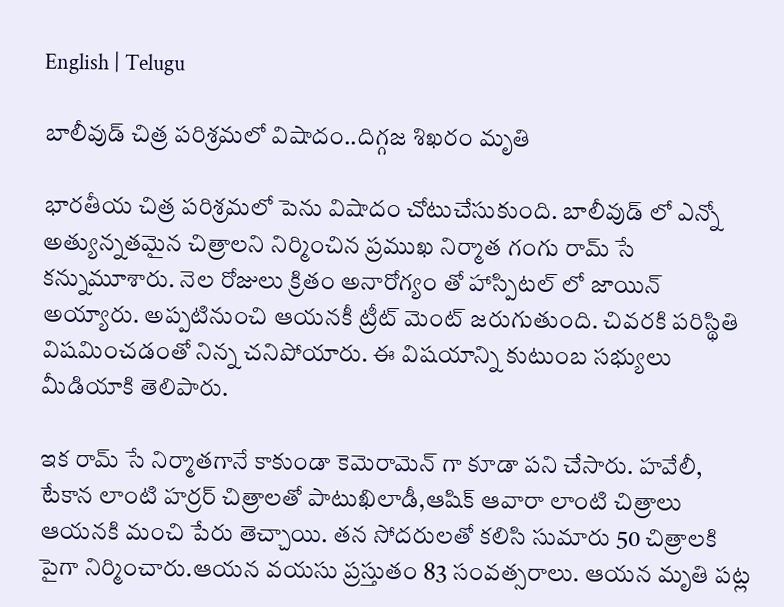English | Telugu

బాలీవుడ్ చిత్ర పరిశ్రమలో విషాదం..దిగ్గజ శిఖరం మృతి

భారతీయ చిత్ర పరిశ్రమలో పెను విషాదం చోటుచేసుకుంది. బాలీవుడ్ లో ఎన్నో అత్యున్నతమైన చిత్రాలని నిర్మించిన ప్రముఖ నిర్మాత గంగు రామ్ సే కన్నుమూశారు. నెల రోజులు క్రితం అనారోగ్యం తో హాస్పిటల్ లో జాయిన్ అయ్యారు. అప్పటినుంచి ఆయనకీ ట్రీట్ మెంట్ జరుగుతుంది. చివరకి పరిస్థితి విషమించడంతో నిన్న చనిపోయారు. ఈ విషయాన్ని కుటుంబ సభ్యులు మీడియాకి తెలిపారు.

ఇక రామ్ సే నిర్మాతగానే కాకుండా కెమెరామెన్ గా కూడా పని చేసారు. హవేలీ, టేకాన లాంటి హర్రర్ చిత్రాలతో పాటుఖిలాడీ,ఆషిక్ ఆవారా లాంటి చిత్రాలు ఆయనకి మంచి పేరు తెచ్చాయి. తన సోదరులతో కలిసి సుమారు 50 చిత్రాలకి పైగా నిర్మించారు.ఆయన వయసు ప్రస్తుతం 83 సంవత్సరాలు. ఆయన మృతి పట్ల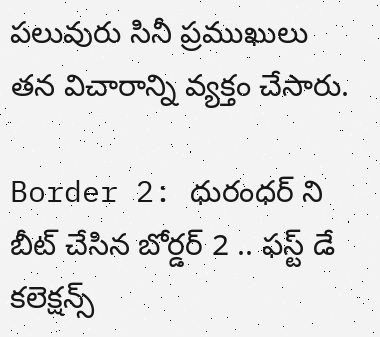పలువురు సినీ ప్రముఖులు తన విచారాన్ని వ్యక్తం చేసారు.

Border 2: ధురంధర్ ని బీట్ చేసిన బోర్డర్ 2 .. ఫస్ట్ డే కలెక్షన్స్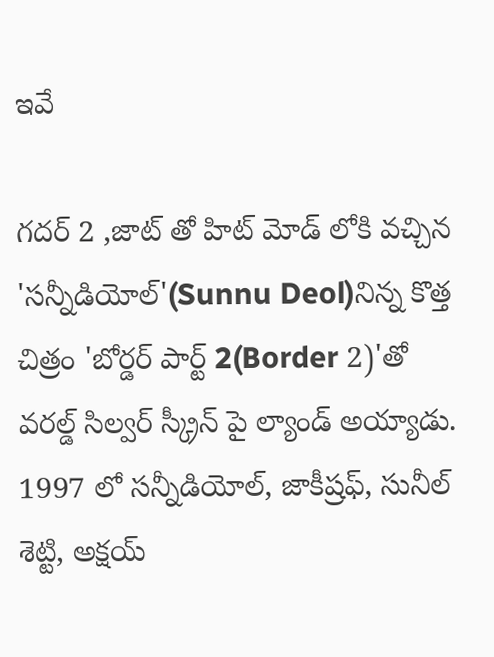ఇవే

గదర్ 2 ,జాట్ తో హిట్ మోడ్ లోకి వచ్చిన 'సన్నీడియోల్'(Sunnu Deol)నిన్న కొత్త చిత్రం 'బోర్డర్ పార్ట్ 2(Border 2)'తో వరల్డ్ సిల్వర్ స్క్రీన్ పై ల్యాండ్ అయ్యాడు. 1997 లో సన్నీడియోల్, జాకీష్రఫ్, సునీల్ శెట్టి, అక్షయ్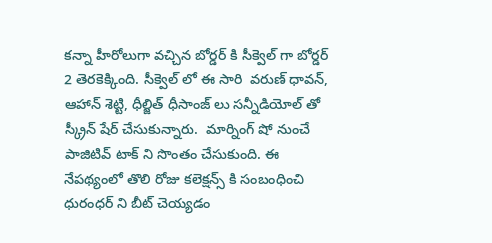కన్నా హీరోలుగా వచ్చిన బోర్డర్ కి సీక్వెల్ గా బోర్డర్ 2 తెరకెక్కింది. సీక్వెల్ లో ఈ సారి  వరుణ్ ధావన్, ఆహాన్ శెట్టి, ధీల్జిత్ ధీసాంజ్ లు సన్నీడియోల్ తో స్క్రీన్ షేర్ చేసుకున్నారు.  మార్నింగ్ షో నుంచే పాజిటివ్ టాక్ ని సొంతం చేసుకుంది. ఈ నేపథ్యంలో తొలి రోజు కలెక్షన్స్ కి సంబంధించి ధురంధర్ ని బీట్ చెయ్యడం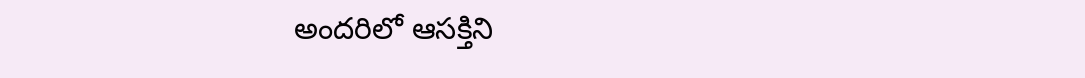అందరిలో ఆసక్తిని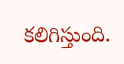కలిగిస్తుంది.